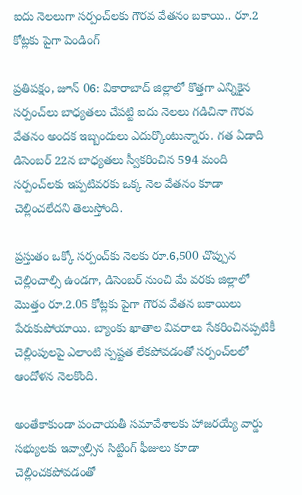ఐదు నెలలుగా సర్పంచ్‌లకు గౌరవ వేతనం బకాయి.. రూ.2 కోట్లకు పైగా పెండింగ్

ప్రతిపక్షం, జూన్ 06: వికారాబాద్ జిల్లాలో కొత్తగా ఎన్నికైన సర్పంచ్‌లు బాధ్యతలు చేపట్టి ఐదు నెలలు గడిచినా గౌరవ వేతనం అందక ఇబ్బందులు ఎదుర్కొంటున్నారు. గత ఏడాది డిసెంబర్ 22న బాధ్యతలు స్వీకరించిన 594 మంది సర్పంచ్‌లకు ఇప్పటివరకు ఒక్క నెల వేతనం కూడా చెల్లించలేదని తెలుస్తోంది.

ప్రస్తుతం ఒక్కో సర్పంచ్‌కు నెలకు రూ.6,500 చొప్పున చెల్లించాల్సి ఉండగా, డిసెంబర్ నుంచి మే వరకు జిల్లాలో మొత్తం రూ.2.05 కోట్లకు పైగా గౌరవ వేతన బకాయిలు పేరుకుపోయాయి. బ్యాంకు ఖాతాల వివరాలు సేకరించినప్పటికీ చెల్లింపులపై ఎలాంటి స్పష్టత లేకపోవడంతో సర్పంచ్‌లలో ఆందోళన నెలకొంది.

అంతేకాకుండా పంచాయతీ సమావేశాలకు హాజరయ్యే వార్డు సభ్యులకు ఇవ్వాల్సిన సిట్టింగ్ ఫీజులు కూడా చెల్లించకపోవడంతో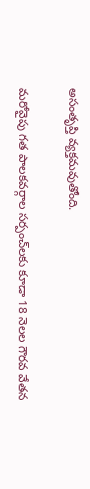అసంతృప్తి వ్యక్తమవుతోంది.

మరోవైపు గత పాలకవర్గాల సర్పంచ్‌లకు కూడా 18 నెలల గౌరవ వేతన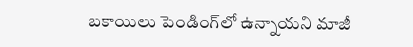బకాయిలు పెండింగ్‌లో ఉన్నాయని మాజీ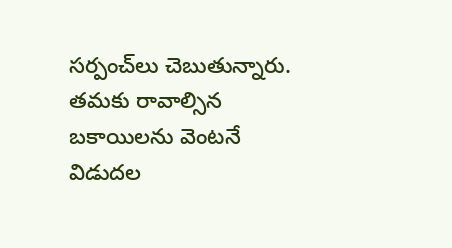సర్పంచ్‌లు చెబుతున్నారు. తమకు రావాల్సిన బకాయిలను వెంటనే విడుదల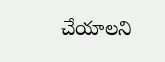చేయాలని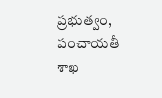ప్రభుత్వం, పంచాయతీ శాఖ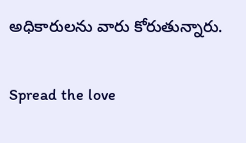అధికారులను వారు కోరుతున్నారు.

Spread the love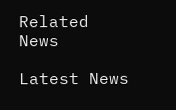Related News

Latest News